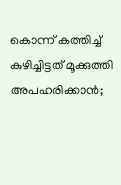കൊന്ന് കത്തിച്ച് കുഴിച്ചിട്ടത് മൂക്കുത്തി അപഹരിക്കാൻ;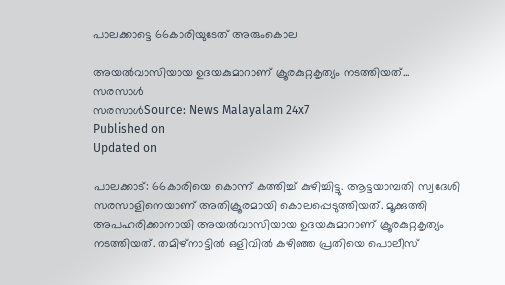പാലക്കാട്ടെ 66കാരിയുടേത് അരുംകൊല

അയൽവാസിയായ ഉദയകുമാറാണ് ക്രൂരകുറ്റകൃത്യം നടത്തിയത്...
സരസാൾ
സരസാൾSource: News Malayalam 24x7
Published on
Updated on

പാലക്കാട്: 66കാരിയെ കൊന്ന് കത്തിച്ച് കുഴിച്ചിട്ടു. ആട്ടയാമ്പതി സ്വദേശി സരസാളിനെയാണ് അതിക്രൂരമായി കൊലപ്പെടുത്തിയത്. മൂക്കുത്തി അപഹരിക്കാനായി അയൽവാസിയായ ഉദയകുമാറാണ് ക്രൂരകുറ്റകൃത്യം നടത്തിയത്. തമിഴ്‌നാട്ടിൽ ഒളിവിൽ കഴിഞ്ഞ പ്രതിയെ പൊലീസ്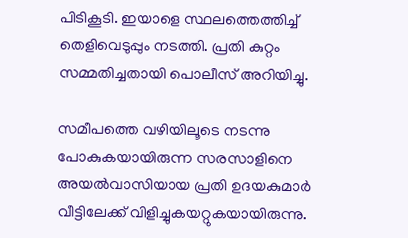പിടികൂടി. ഇയാളെ സ്ഥലത്തെത്തിച്ച് തെളിവെടുപ്പും നടത്തി. പ്രതി കുറ്റം സമ്മതിച്ചതായി പൊലീസ് അറിയിച്ചു.

സമീപത്തെ വഴിയിലൂടെ നടന്നു പോകുകയായിരുന്ന സരസാളിനെ അയൽവാസിയായ പ്രതി ഉദയകുമാർ വീട്ടിലേക്ക് വിളിച്ചുകയറ്റുകയായിരുന്നു.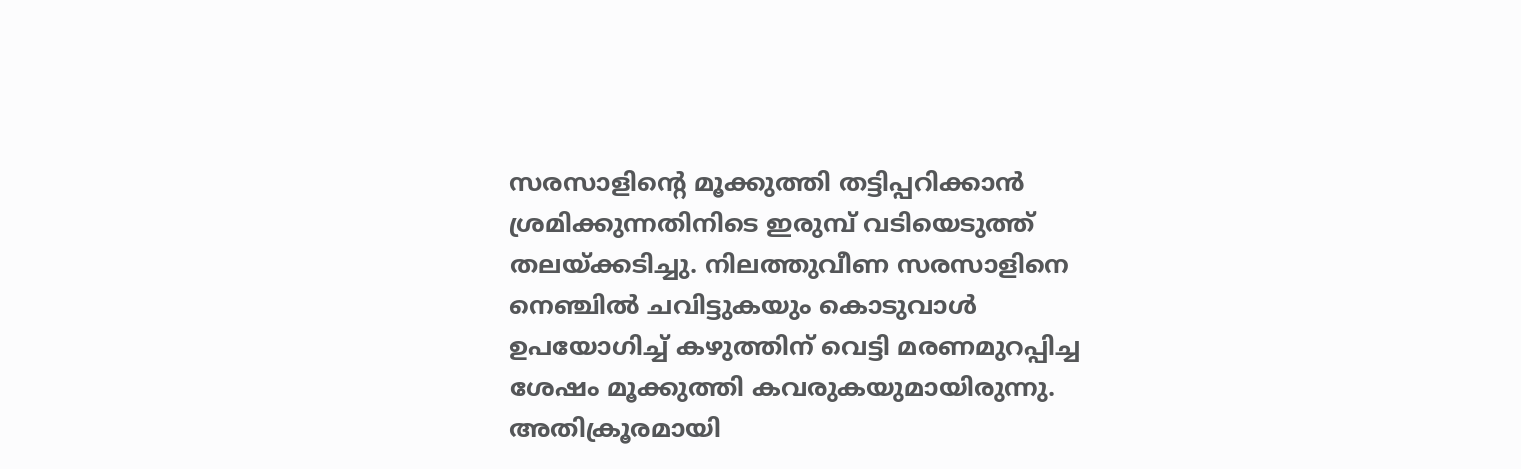സരസാളിൻ്റെ മൂക്കുത്തി തട്ടിപ്പറിക്കാൻ ശ്രമിക്കുന്നതിനിടെ ഇരുമ്പ് വടിയെടുത്ത് തലയ്ക്കടിച്ചു. നിലത്തുവീണ സരസാളിനെ നെഞ്ചിൽ ചവിട്ടുകയും കൊടുവാൾ ഉപയോഗിച്ച് കഴുത്തിന് വെട്ടി മരണമുറപ്പിച്ച ശേഷം മൂക്കുത്തി കവരുകയുമായിരുന്നു. അതിക്രൂരമായി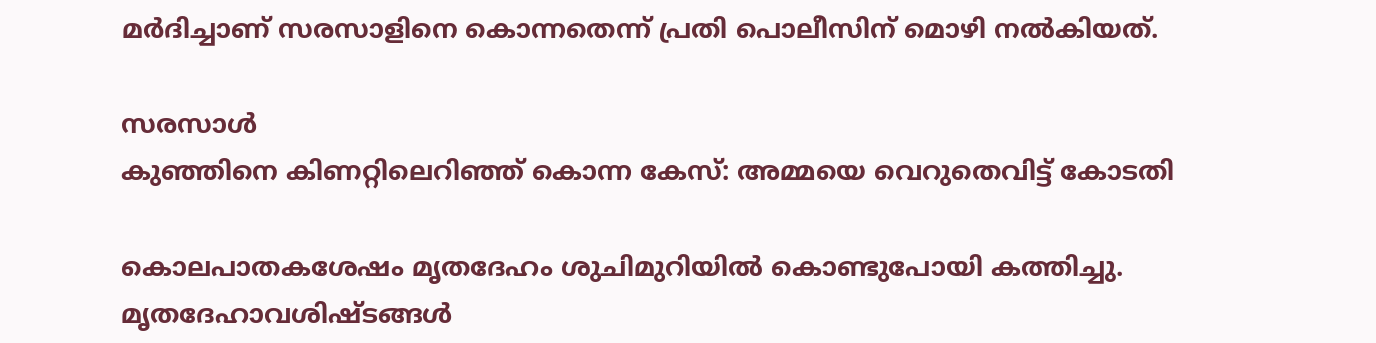മർദിച്ചാണ് സരസാളിനെ കൊന്നതെന്ന് പ്രതി പൊലീസിന് മൊഴി നൽകിയത്.

സരസാൾ
കുഞ്ഞിനെ കിണറ്റിലെറിഞ്ഞ് കൊന്ന കേസ്: അമ്മയെ വെറുതെവിട്ട് കോടതി

കൊലപാതകശേഷം മൃതദേഹം ശുചിമുറിയിൽ കൊണ്ടുപോയി കത്തിച്ചു. മൃതദേഹാവശിഷ്ടങ്ങൾ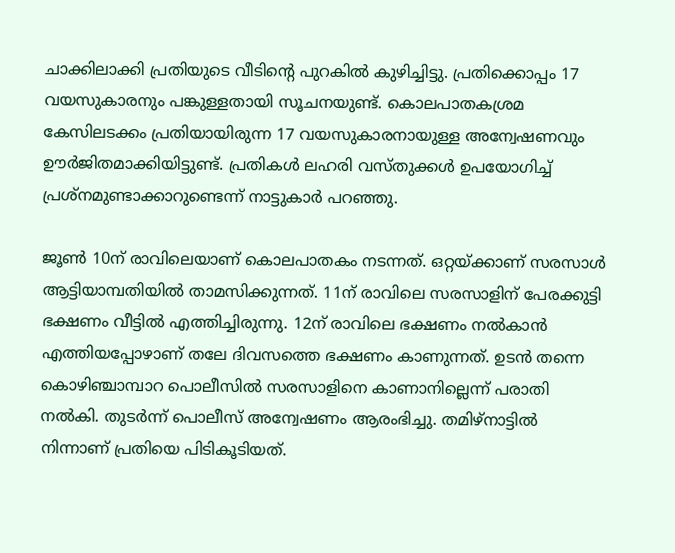ചാക്കിലാക്കി പ്രതിയുടെ വീടിൻ്റെ പുറകിൽ കുഴിച്ചിട്ടു. പ്രതിക്കൊപ്പം 17 വയസുകാരനും പങ്കുള്ളതായി സൂചനയുണ്ട്. കൊലപാതകശ്രമ കേസിലടക്കം പ്രതിയായിരുന്ന 17 വയസുകാരനായുള്ള അന്വേഷണവും ഊർജിതമാക്കിയിട്ടുണ്ട്. പ്രതികൾ ലഹരി വസ്തുക്കൾ ഉപയോഗിച്ച് പ്രശ്‌നമുണ്ടാക്കാറുണ്ടെന്ന് നാട്ടുകാർ പറഞ്ഞു.

ജൂൺ 10ന് രാവിലെയാണ് കൊലപാതകം നടന്നത്. ഒറ്റയ്ക്കാണ് സരസാൾ ആട്ടിയാമ്പതിയിൽ താമസിക്കുന്നത്. 11ന് രാവിലെ സരസാളിന് പേരക്കുട്ടി ഭക്ഷണം വീട്ടിൽ എത്തിച്ചിരുന്നു. 12ന് രാവിലെ ഭക്ഷണം നൽകാൻ എത്തിയപ്പോഴാണ് തലേ ദിവസത്തെ ഭക്ഷണം കാണുന്നത്. ഉടൻ തന്നെ കൊഴിഞ്ചാമ്പാറ പൊലീസിൽ സരസാളിനെ കാണാനില്ലെന്ന് പരാതി നൽകി. തുടർന്ന് പൊലീസ് അന്വേഷണം ആരംഭിച്ചു. തമിഴ്നാട്ടിൽ നിന്നാണ് പ്രതിയെ പിടികൂടിയത്.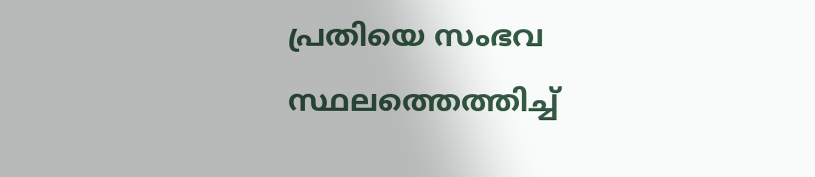പ്രതിയെ സംഭവ സ്ഥലത്തെത്തിച്ച്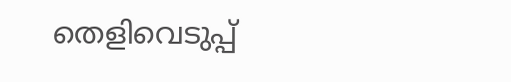തെളിവെടുപ്പ്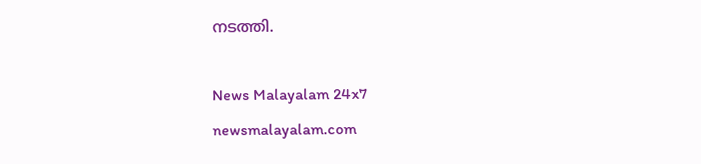നടത്തി.

News Malayalam 24x7
newsmalayalam.com